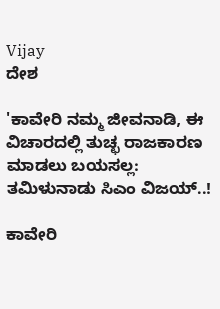Vijay
ದೇಶ

'ಕಾವೇರಿ ನಮ್ಮ ಜೀವನಾಡಿ, ಈ ವಿಚಾರದಲ್ಲಿ ತುಚ್ಛ ರಾಜಕಾರಣ ಮಾಡಲು ಬಯಸಲ್ಲ: ತಮಿಳುನಾಡು ಸಿಎಂ ವಿಜಯ್..!

ಕಾವೇರಿ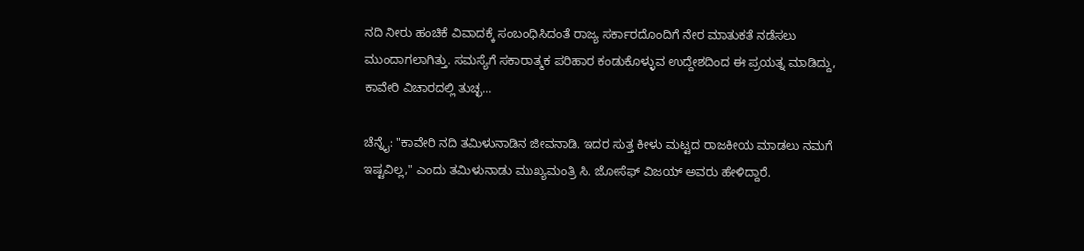ನದಿ ನೀರು ಹಂಚಿಕೆ ವಿವಾದಕ್ಕೆ ಸಂಬಂಧಿಸಿದಂತೆ ರಾಜ್ಯ ಸರ್ಕಾರದೊಂದಿಗೆ ನೇರ ಮಾತುಕತೆ ನಡೆಸಲು ಮುಂದಾಗಲಾಗಿತ್ತು. ಸಮಸ್ಯೆಗೆ ಸಕಾರಾತ್ಮಕ ಪರಿಹಾರ ಕಂಡುಕೊಳ್ಳುವ ಉದ್ದೇಶದಿಂದ ಈ ಪ್ರಯತ್ನ ಮಾಡಿದ್ದು, ಕಾವೇರಿ ವಿಚಾರದಲ್ಲಿ ತುಚ್ಛ...

ಚೆನ್ನೈ: "ಕಾವೇರಿ ನದಿ ತಮಿಳುನಾಡಿನ ಜೀವನಾಡಿ. ಇದರ ಸುತ್ತ ಕೀಳು ಮಟ್ಟದ ರಾಜಕೀಯ ಮಾಡಲು ನಮಗೆ ಇಷ್ಟವಿಲ್ಲ," ಎಂದು ತಮಿಳುನಾಡು ಮುಖ್ಯಮಂತ್ರಿ ಸಿ. ಜೋಸೆಫ್ ವಿಜಯ್ ಅವರು ಹೇಳಿದ್ದಾರೆ.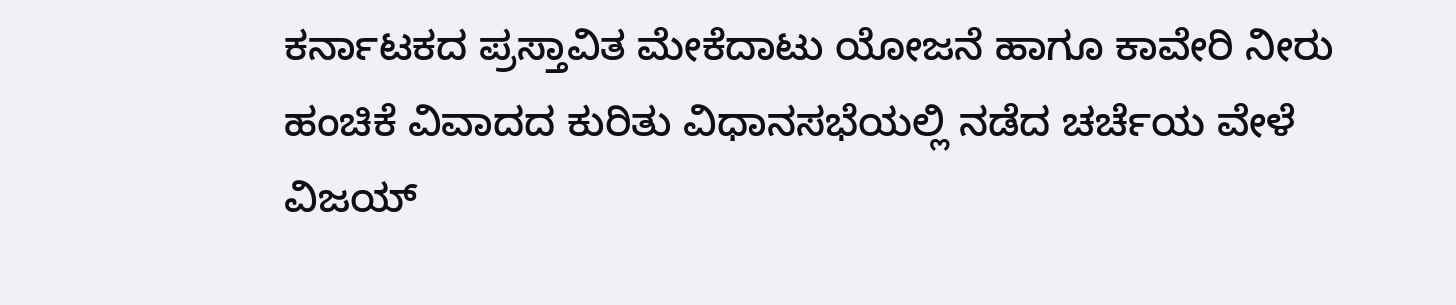ಕರ್ನಾಟಕದ ಪ್ರಸ್ತಾವಿತ ಮೇಕೆದಾಟು ಯೋಜನೆ ಹಾಗೂ ಕಾವೇರಿ ನೀರು ಹಂಚಿಕೆ ವಿವಾದದ ಕುರಿತು ವಿಧಾನಸಭೆಯಲ್ಲಿ ನಡೆದ ಚರ್ಚೆಯ ವೇಳೆ ವಿಜಯ್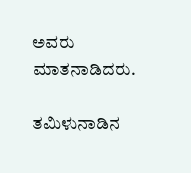ಅವರು ಮಾತನಾಡಿದರು.

ತಮಿಳುನಾಡಿನ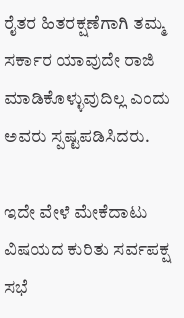ರೈತರ ಹಿತರಕ್ಷಣೆಗಾಗಿ ತಮ್ಮ ಸರ್ಕಾರ ಯಾವುದೇ ರಾಜಿ ಮಾಡಿಕೊಳ್ಳುವುದಿಲ್ಲ ಎಂದು ಅವರು ಸ್ಪಷ್ಟಪಡಿಸಿದರು.

ಇದೇ ವೇಳೆ ಮೇಕೆದಾಟು ವಿಷಯದ ಕುರಿತು ಸರ್ವಪಕ್ಷ ಸಭೆ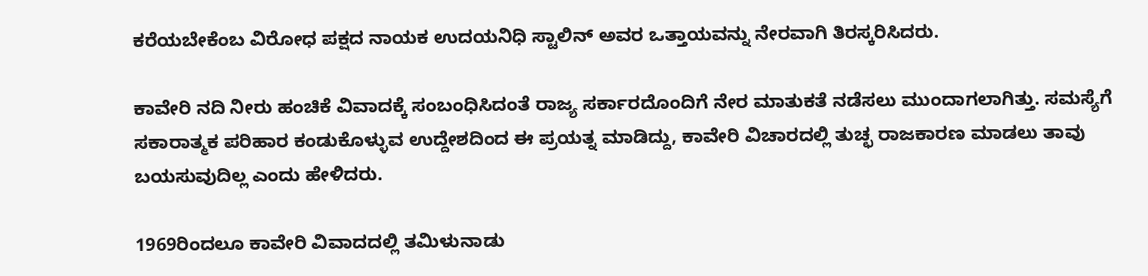ಕರೆಯಬೇಕೆಂಬ ವಿರೋಧ ಪಕ್ಷದ ನಾಯಕ ಉದಯನಿಧಿ ಸ್ಟಾಲಿನ್ ಅವರ ಒತ್ತಾಯವನ್ನು ನೇರವಾಗಿ ತಿರಸ್ಕರಿಸಿದರು.

ಕಾವೇರಿ ನದಿ ನೀರು ಹಂಚಿಕೆ ವಿವಾದಕ್ಕೆ ಸಂಬಂಧಿಸಿದಂತೆ ರಾಜ್ಯ ಸರ್ಕಾರದೊಂದಿಗೆ ನೇರ ಮಾತುಕತೆ ನಡೆಸಲು ಮುಂದಾಗಲಾಗಿತ್ತು. ಸಮಸ್ಯೆಗೆ ಸಕಾರಾತ್ಮಕ ಪರಿಹಾರ ಕಂಡುಕೊಳ್ಳುವ ಉದ್ದೇಶದಿಂದ ಈ ಪ್ರಯತ್ನ ಮಾಡಿದ್ದು, ಕಾವೇರಿ ವಿಚಾರದಲ್ಲಿ ತುಚ್ಛ ರಾಜಕಾರಣ ಮಾಡಲು ತಾವು ಬಯಸುವುದಿಲ್ಲ ಎಂದು ಹೇಳಿದರು.

1969ರಿಂದಲೂ ಕಾವೇರಿ ವಿವಾದದಲ್ಲಿ ತಮಿಳುನಾಡು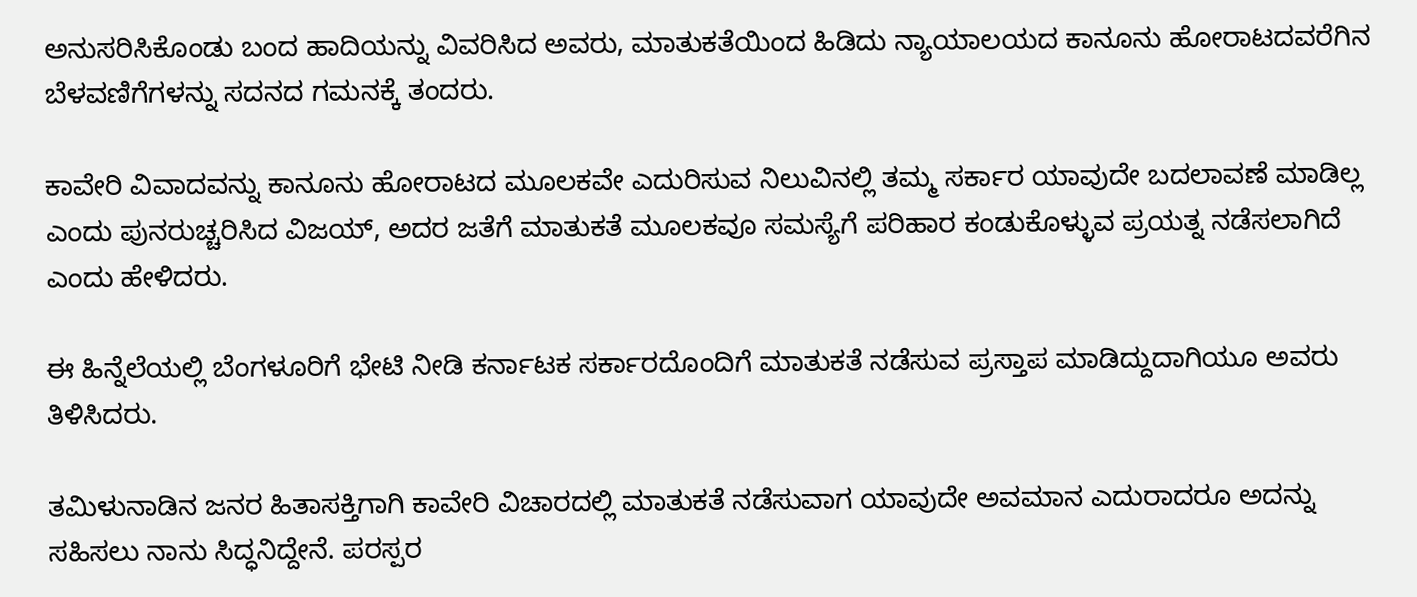ಅನುಸರಿಸಿಕೊಂಡು ಬಂದ ಹಾದಿಯನ್ನು ವಿವರಿಸಿದ ಅವರು, ಮಾತುಕತೆಯಿಂದ ಹಿಡಿದು ನ್ಯಾಯಾಲಯದ ಕಾನೂನು ಹೋರಾಟದವರೆಗಿನ ಬೆಳವಣಿಗೆಗಳನ್ನು ಸದನದ ಗಮನಕ್ಕೆ ತಂದರು.

ಕಾವೇರಿ ವಿವಾದವನ್ನು ಕಾನೂನು ಹೋರಾಟದ ಮೂಲಕವೇ ಎದುರಿಸುವ ನಿಲುವಿನಲ್ಲಿ ತಮ್ಮ ಸರ್ಕಾರ ಯಾವುದೇ ಬದಲಾವಣೆ ಮಾಡಿಲ್ಲ ಎಂದು ಪುನರುಚ್ಚರಿಸಿದ ವಿಜಯ್‌, ಅದರ ಜತೆಗೆ ಮಾತುಕತೆ ಮೂಲಕವೂ ಸಮಸ್ಯೆಗೆ ಪರಿಹಾರ ಕಂಡುಕೊಳ್ಳುವ ಪ್ರಯತ್ನ ನಡೆಸಲಾಗಿದೆ ಎಂದು ಹೇಳಿದರು.

ಈ ಹಿನ್ನೆಲೆಯಲ್ಲಿ ಬೆಂಗಳೂರಿಗೆ ಭೇಟಿ ನೀಡಿ ಕರ್ನಾಟಕ ಸರ್ಕಾರದೊಂದಿಗೆ ಮಾತುಕತೆ ನಡೆಸುವ ಪ್ರಸ್ತಾಪ ಮಾಡಿದ್ದುದಾಗಿಯೂ ಅವರು ತಿಳಿಸಿದರು.

ತಮಿಳುನಾಡಿನ ಜನರ ಹಿತಾಸಕ್ತಿಗಾಗಿ ಕಾವೇರಿ ವಿಚಾರದಲ್ಲಿ ಮಾತುಕತೆ ನಡೆಸುವಾಗ ಯಾವುದೇ ಅವಮಾನ ಎದುರಾದರೂ ಅದನ್ನು ಸಹಿಸಲು ನಾನು ಸಿದ್ಧನಿದ್ದೇನೆ. ಪರಸ್ಪರ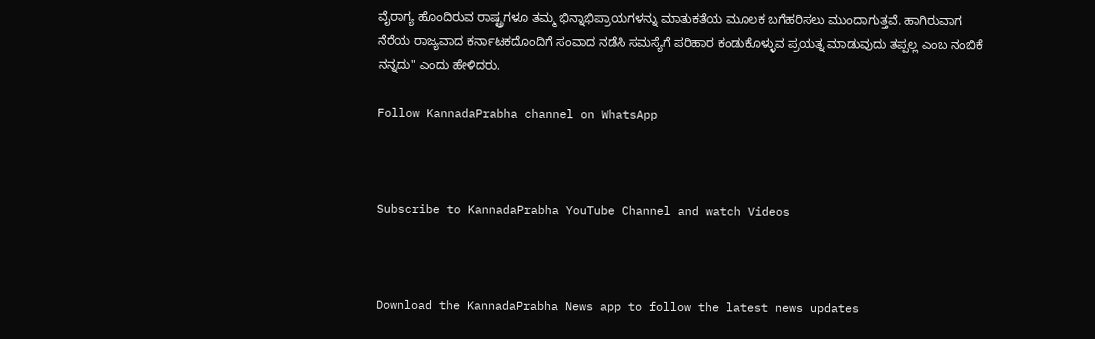ವೈರಾಗ್ಯ ಹೊಂದಿರುವ ರಾಷ್ಟ್ರಗಳೂ ತಮ್ಮ ಭಿನ್ನಾಭಿಪ್ರಾಯಗಳನ್ನು ಮಾತುಕತೆಯ ಮೂಲಕ ಬಗೆಹರಿಸಲು ಮುಂದಾಗುತ್ತವೆ. ಹಾಗಿರುವಾಗ ನೆರೆಯ ರಾಜ್ಯವಾದ ಕರ್ನಾಟಕದೊಂದಿಗೆ ಸಂವಾದ ನಡೆಸಿ ಸಮಸ್ಯೆಗೆ ಪರಿಹಾರ ಕಂಡುಕೊಳ್ಳುವ ಪ್ರಯತ್ನ ಮಾಡುವುದು ತಪ್ಪಲ್ಲ ಎಂಬ ನಂಬಿಕೆ ನನ್ನದು" ಎಂದು ಹೇಳಿದರು.

Follow KannadaPrabha channel on WhatsApp



Subscribe to KannadaPrabha YouTube Channel and watch Videos



Download the KannadaPrabha News app to follow the latest news updates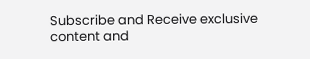Subscribe and Receive exclusive content and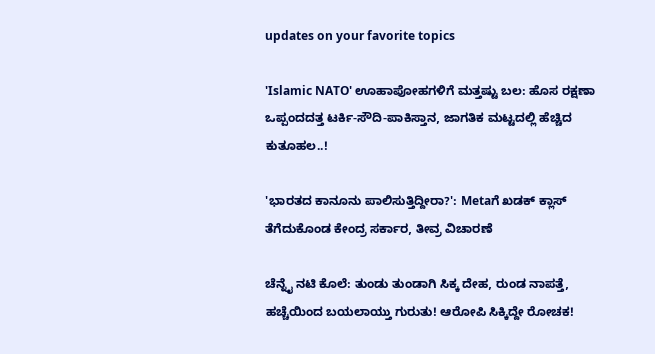updates on your favorite topics

'Islamic NATO' ಊಹಾಪೋಹಗಳಿಗೆ ಮತ್ತಷ್ಟು ಬಲ: ಹೊಸ ರಕ್ಷಣಾ ಒಪ್ಪಂದದತ್ತ ಟರ್ಕಿ-ಸೌದಿ-ಪಾಕಿಸ್ತಾನ, ಜಾಗತಿಕ ಮಟ್ಟದಲ್ಲಿ ಹೆಚ್ಚಿದ ಕುತೂಹಲ..!

'ಭಾರತದ ಕಾನೂನು ಪಾಲಿಸುತ್ತಿದ್ದೀರಾ?': Metaಗೆ ಖಡಕ್ ಕ್ಲಾಸ್‌ ತೆಗೆದುಕೊಂಡ ಕೇಂದ್ರ ಸರ್ಕಾರ, ತೀವ್ರ ವಿಚಾರಣೆ

ಚೆನ್ನೈ ನಟಿ ಕೊಲೆ: ತುಂಡು ತುಂಡಾಗಿ ಸಿಕ್ಕ ದೇಹ, ರುಂಡ ನಾಪತ್ತೆ, ಹಚ್ಚೆಯಿಂದ ಬಯಲಾಯ್ತು ಗುರುತು! ಆರೋಪಿ ಸಿಕ್ಕಿದ್ದೇ ರೋಚಕ!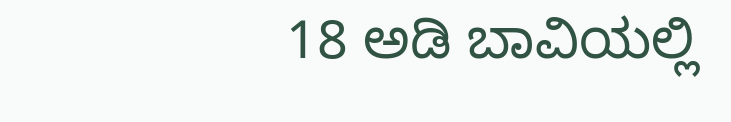18 ಅಡಿ ಬಾವಿಯಲ್ಲಿ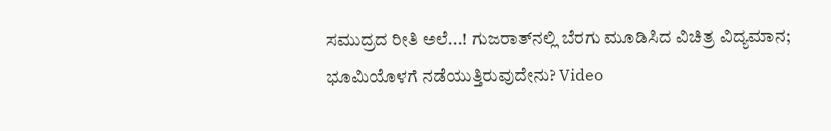ಸಮುದ್ರದ ರೀತಿ ಅಲೆ...! ಗುಜರಾತ್‌ನಲ್ಲಿ ಬೆರಗು ಮೂಡಿಸಿದ ವಿಚಿತ್ರ ವಿದ್ಯಮಾನ; ಭೂಮಿಯೊಳಗೆ ನಡೆಯುತ್ತಿರುವುದೇನು? Video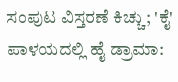ಸಂಪುಟ ವಿಸ್ತರಣೆ ಕಿಚ್ಚು; 'ಕೈ' ಪಾಳಯದಲ್ಲಿ ಹೈ ಡ್ರಾಮಾ: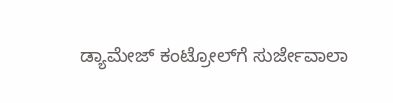ಡ್ಯಾಮೇಜ್ ಕಂಟ್ರೋಲ್‌ಗೆ ಸುರ್ಜೇವಾಲಾ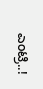ಎಂಟ್ರಿ..!